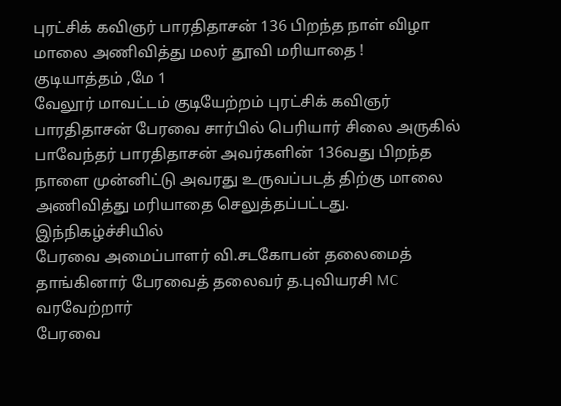புரட்சிக் கவிஞர் பாரதிதாசன் 136 பிறந்த நாள் விழா மாலை அணிவித்து மலர் தூவி மரியாதை !
குடியாத்தம் ,மே 1
வேலூர் மாவட்டம் குடியேற்றம் புரட்சிக் கவிஞர் பாரதிதாசன் பேரவை சார்பில் பெரியார் சிலை அருகில் பாவேந்தர் பாரதிதாசன் அவர்களின் 136வது பிறந்த நாளை முன்னிட்டு அவரது உருவப்படத் திற்கு மாலை அணிவித்து மரியாதை செலுத்தப்பட்டது. இந்நிகழ்ச்சியில்
பேரவை அமைப்பாளர் வி.சடகோபன் தலைமைத் தாங்கினார் பேரவைத் தலைவர் த.புவியரசி MC வரவேற்றார்
பேரவை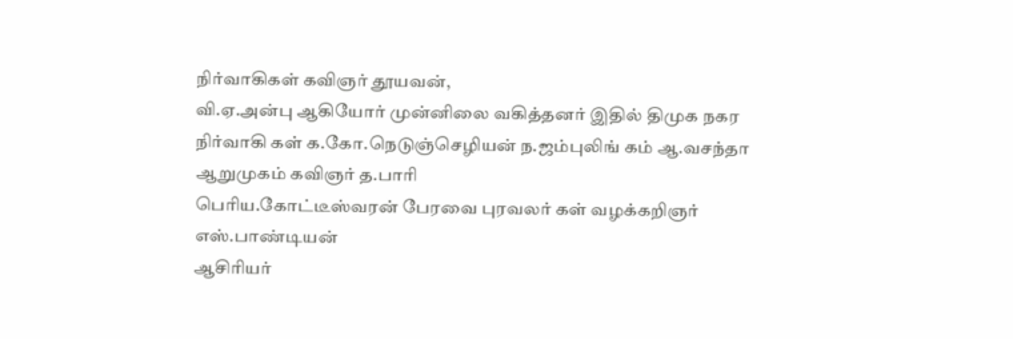நிர்வாகிகள் கவிஞர் தூயவன்,
வி.ஏ.அன்பு ஆகியோர் முன்னிலை வகித்தனர் இதில் திமுக நகர நிர்வாகி கள் க.கோ.நெடுஞ்செழியன் ந.ஜம்புலிங் கம் ஆ.வசந்தா ஆறுமுகம் கவிஞர் த.பாரி
பெரிய.கோட்டீஸ்வரன் பேரவை புரவலர் கள் வழக்கறிஞர் எஸ்.பாண்டியன்
ஆசிரியர்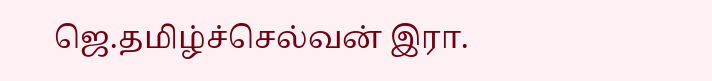ஜெ.தமிழ்ச்செல்வன் இரா.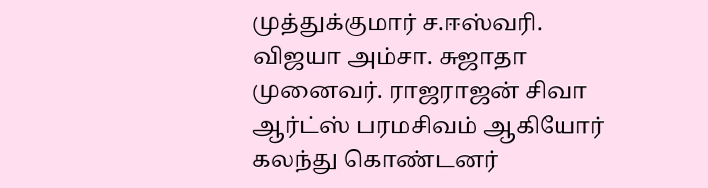முத்துக்குமார் ச.ஈஸ்வரி. விஜயா அம்சா. சுஜாதா முனைவர். ராஜராஜன் சிவா ஆர்ட்ஸ் பரமசிவம் ஆகியோர் கலந்து கொண்டனர்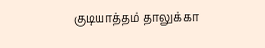குடியாத்தம் தாலுக்கா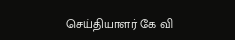செய்தியாளர் கே வி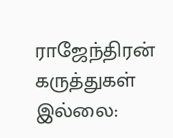ராஜேந்திரன்
கருத்துகள் இல்லை: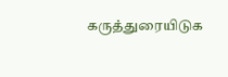கருத்துரையிடுக